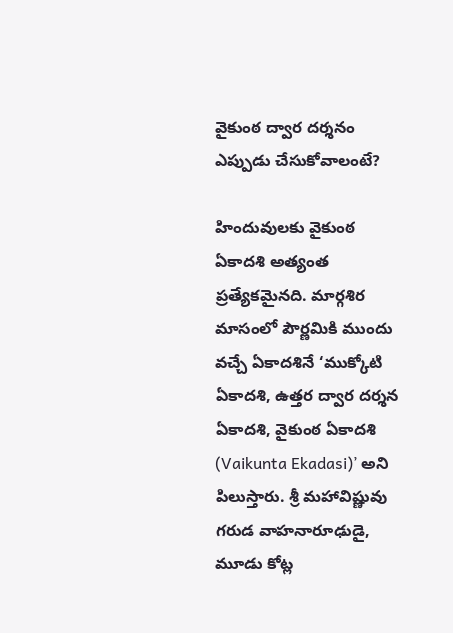వైకుంఠ ద్వార దర్శనం ఎప్పుడు చేసుకోవాలంటే?

హిందువులకు వైకుంఠ ఏకాదశి అత్యంత ప్రత్యేకమైనది. మార్గశిర మాసంలో పౌర్ణమికి ముందు వచ్చే ఏకాదశినే ‘ముక్కోటి ఏకాదశి, ఉత్తర ద్వార దర్శన ఏకాదశి, వైకుంఠ ఏకాదశి (Vaikunta Ekadasi)’ అని పిలుస్తారు. శ్రీ మహావిష్ణువు గరుడ వాహనారూఢుడై, మూడు కోట్ల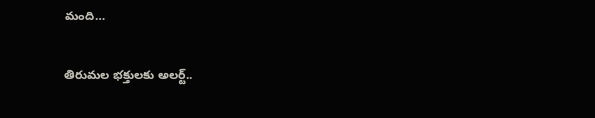మంది…

తిరుమల భక్తులకు అలర్ట్..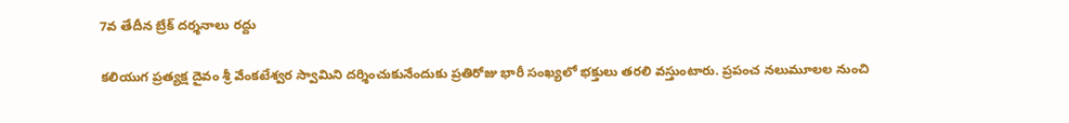7వ తేదీన బ్రేక్ దర్శనాలు రద్దు

కలియుగ ప్రత్యక్ష దైవం శ్రీ వేంకటేశ్వర స్వామిని దర్శించుకునేందుకు ప్రతిరోజు భారీ సంఖ్యలో భక్తులు తరలి వస్తుంటారు. ప్రపంచ నలుమూలల నుంచి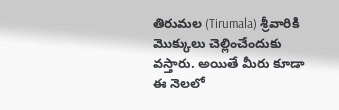తిరుమల (Tirumala) శ్రీవారికి మొక్కులు చెల్లించేందుకు వస్తారు. అయితే మీరు కూడా ఈ నెలలో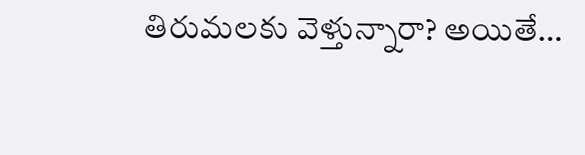తిరుమలకు వెళ్తున్నారా? అయితే…